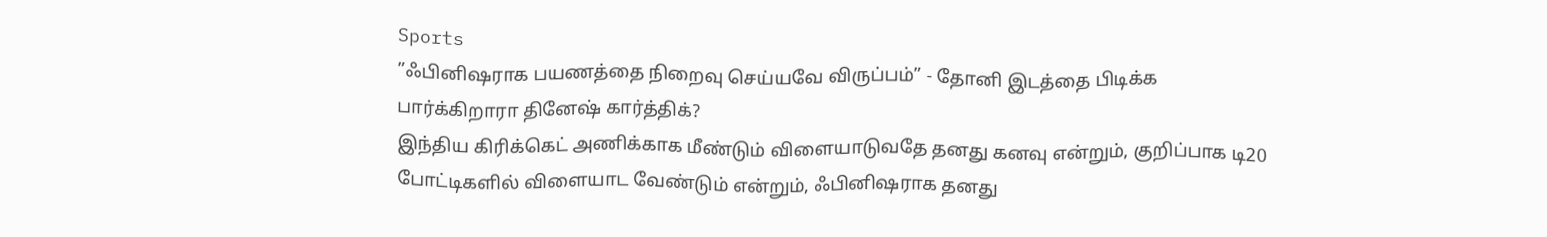Sports
”ஃபினிஷராக பயணத்தை நிறைவு செய்யவே விருப்பம்” - தோனி இடத்தை பிடிக்க பார்க்கிறாரா தினேஷ் கார்த்திக்?
இந்திய கிரிக்கெட் அணிக்காக மீண்டும் விளையாடுவதே தனது கனவு என்றும், குறிப்பாக டி20 போட்டிகளில் விளையாட வேண்டும் என்றும், ஃபினிஷராக தனது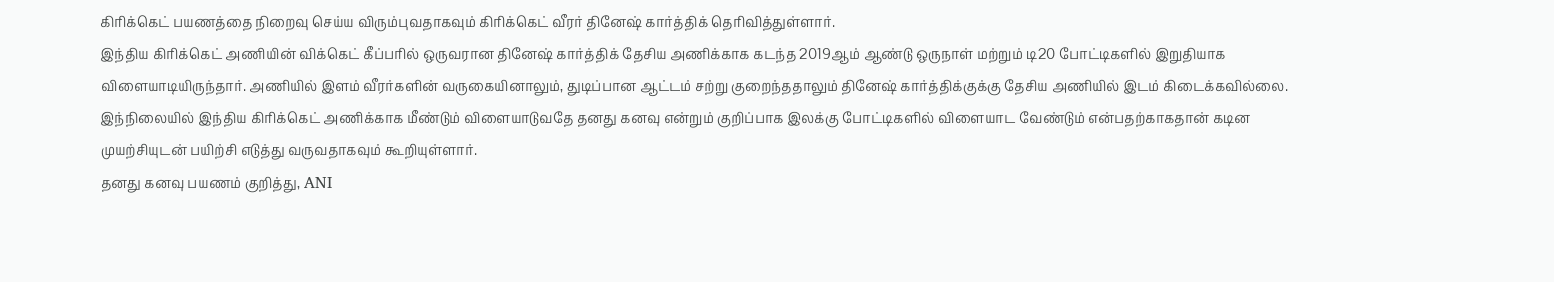கிரிக்கெட் பயணத்தை நிறைவு செய்ய விரும்புவதாகவும் கிரிக்கெட் வீரர் தினேஷ் கார்த்திக் தெரிவித்துள்ளார்.
இந்திய கிரிக்கெட் அணியின் விக்கெட் கீப்பரில் ஒருவரான தினேஷ் கார்த்திக் தேசிய அணிக்காக கடந்த 2019ஆம் ஆண்டு ஒருநாள் மற்றும் டி20 போட்டிகளில் இறுதியாக விளையாடியிருந்தார். அணியில் இளம் வீரர்களின் வருகையினாலும், துடிப்பான ஆட்டம் சற்று குறைந்ததாலும் தினேஷ் கார்த்திக்குக்கு தேசிய அணியில் இடம் கிடைக்கவில்லை.
இந்நிலையில் இந்திய கிரிக்கெட் அணிக்காக மீண்டும் விளையாடுவதே தனது கனவு என்றும் குறிப்பாக இலக்கு போட்டிகளில் விளையாட வேண்டும் என்பதற்காகதான் கடின முயற்சியுடன் பயிற்சி எடுத்து வருவதாகவும் கூறியுள்ளார்.
தனது கனவு பயணம் குறித்து, ANI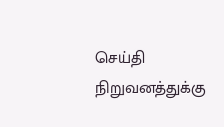செய்தி நிறுவனத்துக்கு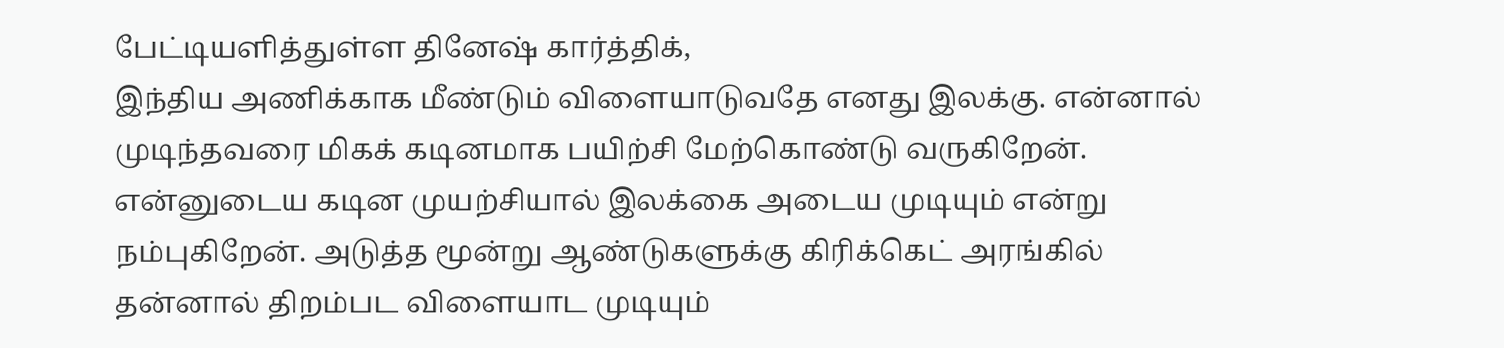பேட்டியளித்துள்ள தினேஷ் கார்த்திக்,
இந்திய அணிக்காக மீண்டும் விளையாடுவதே எனது இலக்கு. என்னால் முடிந்தவரை மிகக் கடினமாக பயிற்சி மேற்கொண்டு வருகிறேன். என்னுடைய கடின முயற்சியால் இலக்கை அடைய முடியும் என்று நம்புகிறேன். அடுத்த மூன்று ஆண்டுகளுக்கு கிரிக்கெட் அரங்கில் தன்னால் திறம்பட விளையாட முடியும்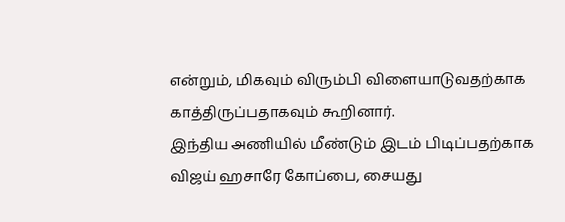என்றும், மிகவும் விரும்பி விளையாடுவதற்காக காத்திருப்பதாகவும் கூறினார்.
இந்திய அணியில் மீண்டும் இடம் பிடிப்பதற்காக விஜய் ஹசாரே கோப்பை, சையது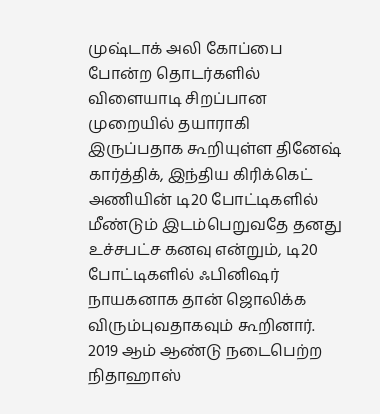முஷ்டாக் அலி கோப்பை போன்ற தொடர்களில் விளையாடி சிறப்பான முறையில் தயாராகி இருப்பதாக கூறியுள்ள தினேஷ் கார்த்திக், இந்திய கிரிக்கெட் அணியின் டி20 போட்டிகளில் மீண்டும் இடம்பெறுவதே தனது உச்சபட்ச கனவு என்றும், டி20 போட்டிகளில் ஃபினிஷர் நாயகனாக தான் ஜொலிக்க விரும்புவதாகவும் கூறினார்.
2019 ஆம் ஆண்டு நடைபெற்ற நிதாஹாஸ்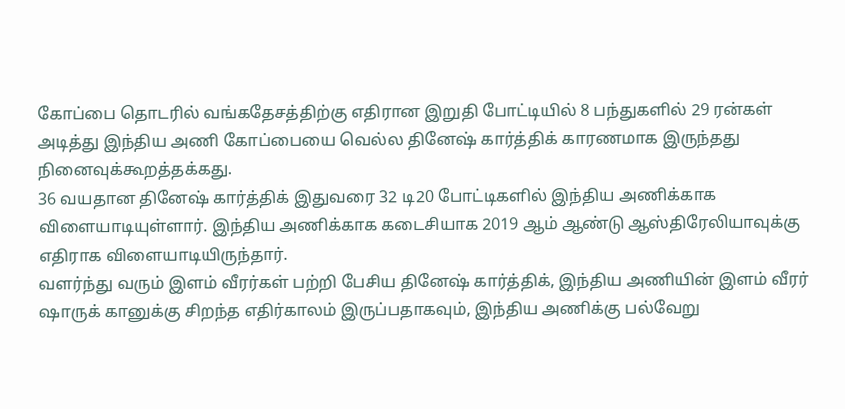கோப்பை தொடரில் வங்கதேசத்திற்கு எதிரான இறுதி போட்டியில் 8 பந்துகளில் 29 ரன்கள் அடித்து இந்திய அணி கோப்பையை வெல்ல தினேஷ் கார்த்திக் காரணமாக இருந்தது நினைவுக்கூறத்தக்கது.
36 வயதான தினேஷ் கார்த்திக் இதுவரை 32 டி20 போட்டிகளில் இந்திய அணிக்காக விளையாடியுள்ளார். இந்திய அணிக்காக கடைசியாக 2019 ஆம் ஆண்டு ஆஸ்திரேலியாவுக்கு எதிராக விளையாடியிருந்தார்.
வளர்ந்து வரும் இளம் வீரர்கள் பற்றி பேசிய தினேஷ் கார்த்திக், இந்திய அணியின் இளம் வீரர் ஷாருக் கானுக்கு சிறந்த எதிர்காலம் இருப்பதாகவும், இந்திய அணிக்கு பல்வேறு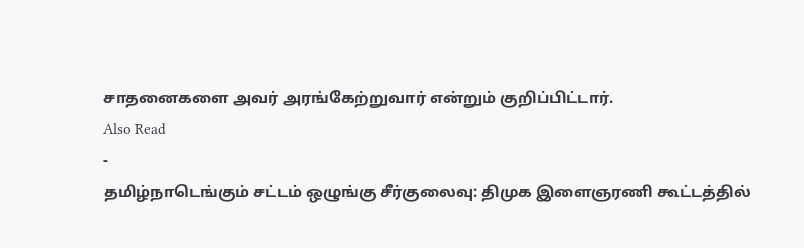சாதனைகளை அவர் அரங்கேற்றுவார் என்றும் குறிப்பிட்டார்.
Also Read
-
தமிழ்நாடெங்கும் சட்டம் ஒழுங்கு சீர்குலைவு: திமுக இளைஞரணி கூட்டத்தில்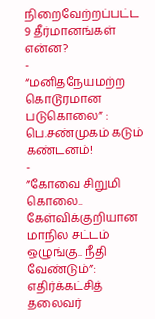நிறைவேற்றப்பட்ட 9 தீர்மானங்கள் என்ன?
-
“மனிதநேயமற்ற கொடூரமான படுகொலை” : பெ.சண்முகம் கடும் கண்டனம்!
-
”கோவை சிறுமி கொலை.. கேள்விக்குறியான மாநில சட்டம் ஒழுங்கு.. நீதி வேண்டும்”: எதிர்க்கட்சித் தலைவர்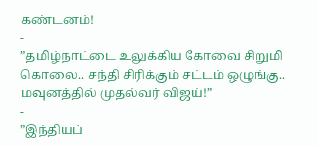கண்டனம்!
-
”தமிழ்நாட்டை உலுக்கிய கோவை சிறுமி கொலை.. சந்தி சிரிக்கும் சட்டம் ஒழுங்கு.. மவுனத்தில் முதல்வர் விஜய்!”
-
”இந்தியப்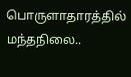பொருளாதாரத்தில் மந்தநிலை..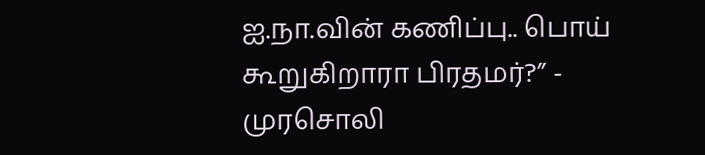ஐ.நா.வின் கணிப்பு.. பொய் கூறுகிறாரா பிரதமர்?” - முரசொலி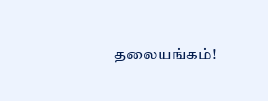தலையங்கம்!